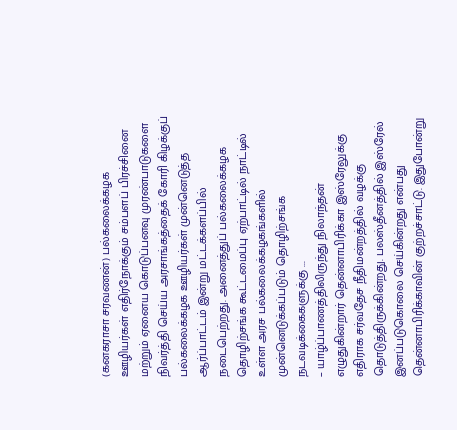(கனகராசா சரவணன்) பல்கலைக்கழக ஊழியர்கள் எதிர்நோக்கும் சம்பளப் பிரச்சினை மற்றும் ஏனைய கொடுப்பனவு முரண்பாடுகளை நிவர்த்தி செய்ய அரசாங்கத்தைக் கோரி கிழக்குப் பல்கலைக்கழக ஊழியர்கள் முன்னெடுத்த ஆர்ப்பாட்டம் இன்று மட்டக்களப்பில் நடைபெற்றது. அனைத்துப் பல்கலைக்கழக தொழிற்சங்க கூட்டமைப்பு ஏற்பாட்டில் நாட்டில் உள்ள அரச பல்கலைக்கழகங்களில் முன்னெடுக்கப்படும் தொழிற்சங்க நடவடிக்கைகளுக்கு ...
– யாழ்ப்பாணத்திலிருந்து நிலாந்தன் எழுதுகின்றார் தென்னாபிரிக்கா இஸ்ரேலுக்கு எதிராக சர்வதேச நீதிமன்றத்தில் வழக்கு தொடுத்திருக்கின்றது. பலஸ்தீனத்தில் இஸ்ரேல் இனப்படுகொலை செய்கின்றது என்பது தென்னாபிரிக்காவின் குற்றச்சாட்டு. இதுபோன்று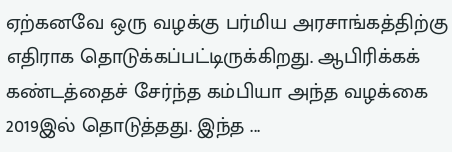ஏற்கனவே ஒரு வழக்கு பர்மிய அரசாங்கத்திற்கு எதிராக தொடுக்கப்பட்டிருக்கிறது. ஆபிரிக்கக் கண்டத்தைச் சேர்ந்த கம்பியா அந்த வழக்கை 2019இல் தொடுத்தது. இந்த ...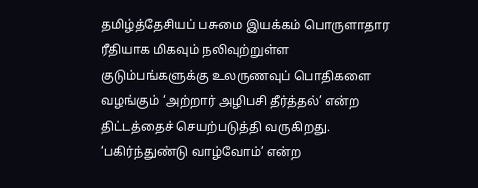தமிழ்த்தேசியப் பசுமை இயக்கம் பொருளாதார ரீதியாக மிகவும் நலிவுற்றுள்ள குடும்பங்களுக்கு உலருணவுப் பொதிகளை வழங்கும் ‘அற்றார் அழிபசி தீர்த்தல்’ என்ற திட்டத்தைச் செயற்படுத்தி வருகிறது. ‘பகிர்ந்துண்டு வாழ்வோம்’ என்ற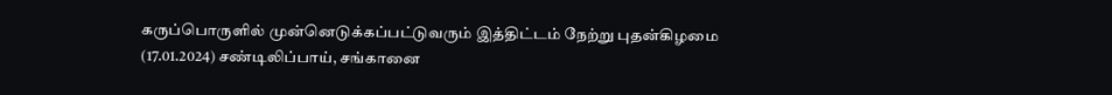கருப்பொருளில் முன்னெடுக்கப்பட்டுவரும் இத்திட்டம் நேற்று புதன்கிழமை (17.01.2024) சண்டிலிப்பாய், சங்கானை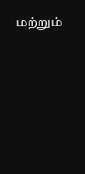மற்றும்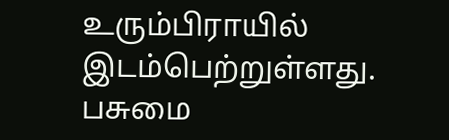உரும்பிராயில் இடம்பெற்றுள்ளது. பசுமை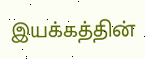இயக்கத்தின்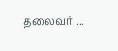தலைவர் ...